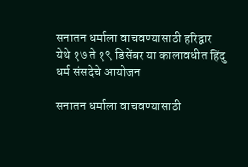सनातन धर्माला वाचवण्यासाठी हरिद्वार येथे १७ ते १९ डिसेंबर या कालावधीत हिंदु धर्म संसदेचे आयोजन

सनातन धर्माला वाचवण्यासाठी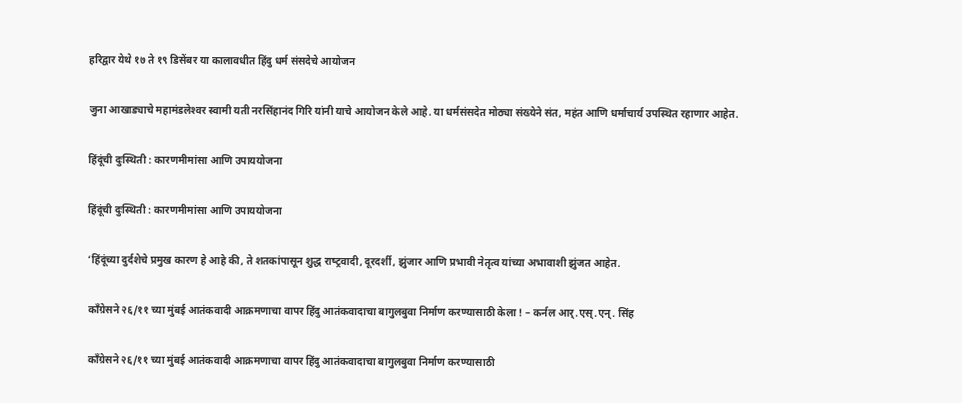हरिद्वार येथे १७ ते १९ डिसेंबर या कालावधीत हिंदु धर्म संसदेचे आयोजन

जुना आखाड्याचे महामंडलेश्‍वर स्वामी यती नरसिंहानंद गिरि यांनी याचे आयोजन केले आहे. या धर्मसंसदेत मोठ्या संख्येने संत, महंत आणि धर्माचार्य उपस्थित रहाणार आहेत.

हिंदूंची दुःस्‍थिती : कारणमीमांसा आणि उपाययोजना

हिंदूंची दुःस्‍थिती : कारणमीमांसा आणि उपाययोजना

‘हिंदूंच्‍या दुर्दशेचे प्रमुख कारण हे आहे की, ते शतकांपासून शुद्ध राष्‍ट्रवादी, दूरदर्शी, झुंजार आणि प्रभावी नेतृत्‍व यांच्‍या अभावाशी झुंजत आहेत.

काँग्रेसने २६/११ च्या मुंबई आतंकवादी आक्रमणाचा वापर हिंदु आतंकवादाचा बागुलबुवा निर्माण करण्यासाठी केला ! – कर्नल आर्.एस्.एन्. सिंह

काँग्रेसने २६/११ च्या मुंबई आतंकवादी आक्रमणाचा वापर हिंदु आतंकवादाचा बागुलबुवा निर्माण करण्यासाठी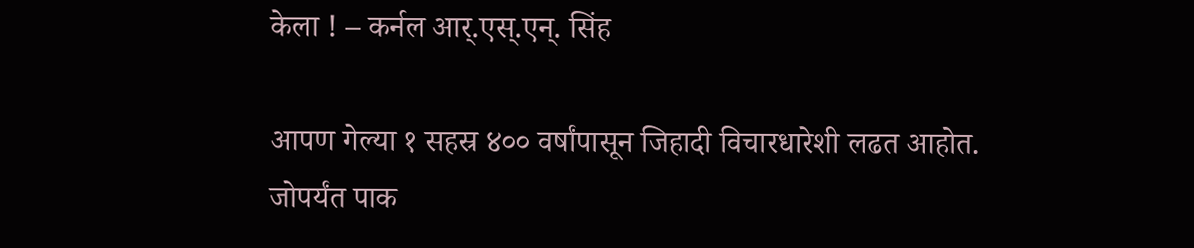केला ! – कर्नल आर्.एस्.एन्. सिंह

आपण गेल्या १ सहस्र ४०० वर्षांपासून जिहादी विचारधारेशी लढत आहोत. जोपर्यंत पाक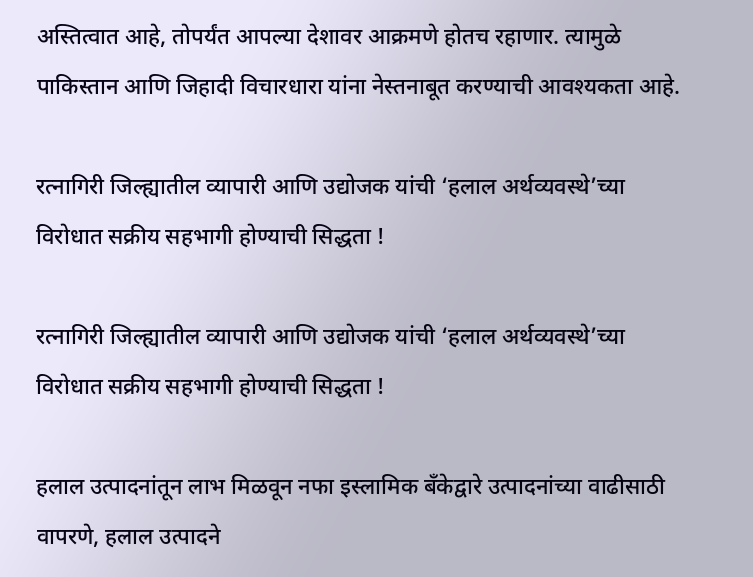अस्तित्वात आहे, तोपर्यंत आपल्या देशावर आक्रमणे होतच रहाणार. त्यामुळे पाकिस्तान आणि जिहादी विचारधारा यांना नेस्तनाबूत करण्याची आवश्यकता आहे.

रत्नागिरी जिल्ह्यातील व्यापारी आणि उद्योजक यांची ‘हलाल अर्थव्यवस्थे’च्या विरोधात सक्रीय सहभागी होण्याची सिद्धता !

रत्नागिरी जिल्ह्यातील व्यापारी आणि उद्योजक यांची ‘हलाल अर्थव्यवस्थे’च्या विरोधात सक्रीय सहभागी होण्याची सिद्धता !

हलाल उत्पादनांतून लाभ मिळवून नफा इस्लामिक बँकेद्वारे उत्पादनांच्या वाढीसाठी वापरणे, हलाल उत्पादने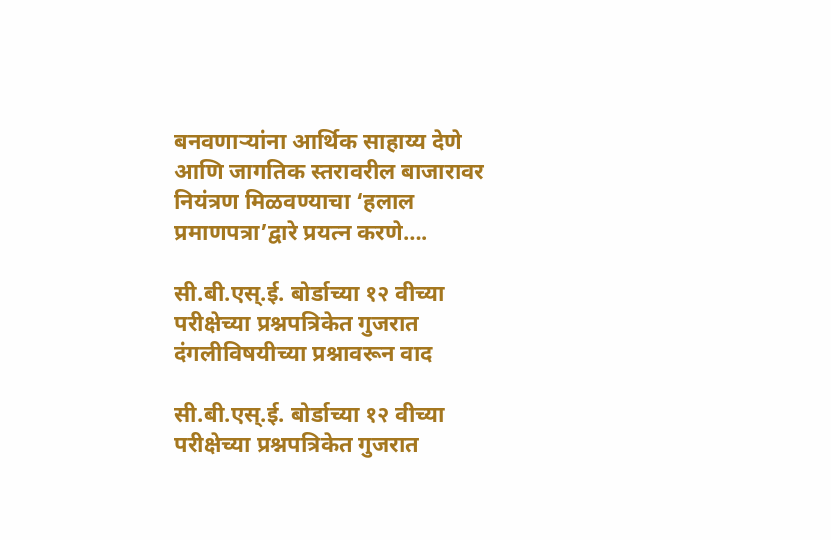बनवणार्‍यांना आर्थिक साहाय्य देणे आणि जागतिक स्तरावरील बाजारावर नियंत्रण मिळवण्याचा ‘हलाल प्रमाणपत्रा’द्वारे प्रयत्न करणे….

सी.बी.एस्.ई. बोर्डाच्या १२ वीच्या परीक्षेच्या प्रश्नपत्रिकेत गुजरात दंगलीविषयीच्या प्रश्नावरून वाद

सी.बी.एस्.ई. बोर्डाच्या १२ वीच्या परीक्षेच्या प्रश्नपत्रिकेत गुजरात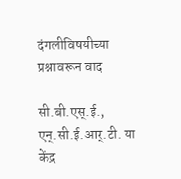दंगलीविषयीच्या प्रश्नावरून वाद

सी.बी.एस्.ई., एन्.सी.ई.आर्.टी. या केंद्र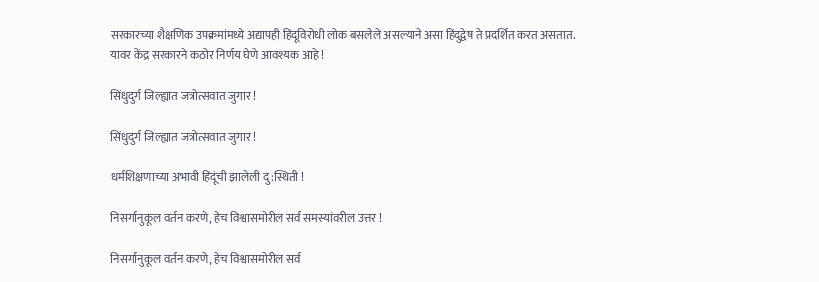सरकारच्या शैक्षणिक उपक्रमांमध्ये अद्यापही हिंदूविरोधी लोक बसलेले असल्याने असा हिंदुद्वेष ते प्रदर्शित करत असतात. यावर केंद्र सरकारने कठोर निर्णय घेणे आवश्यक आहे !

सिंधुदुर्ग जिल्ह्यात जत्रोत्सवात जुगार !

सिंधुदुर्ग जिल्ह्यात जत्रोत्सवात जुगार !

धर्मशिक्षणाच्या अभावी हिंदूंची झालेली दु:स्थिती !

निसर्गानुकूल वर्तन करणे, हेच विश्वासमोरील सर्व समस्यांवरील उत्तर !

निसर्गानुकूल वर्तन करणे, हेच विश्वासमोरील सर्व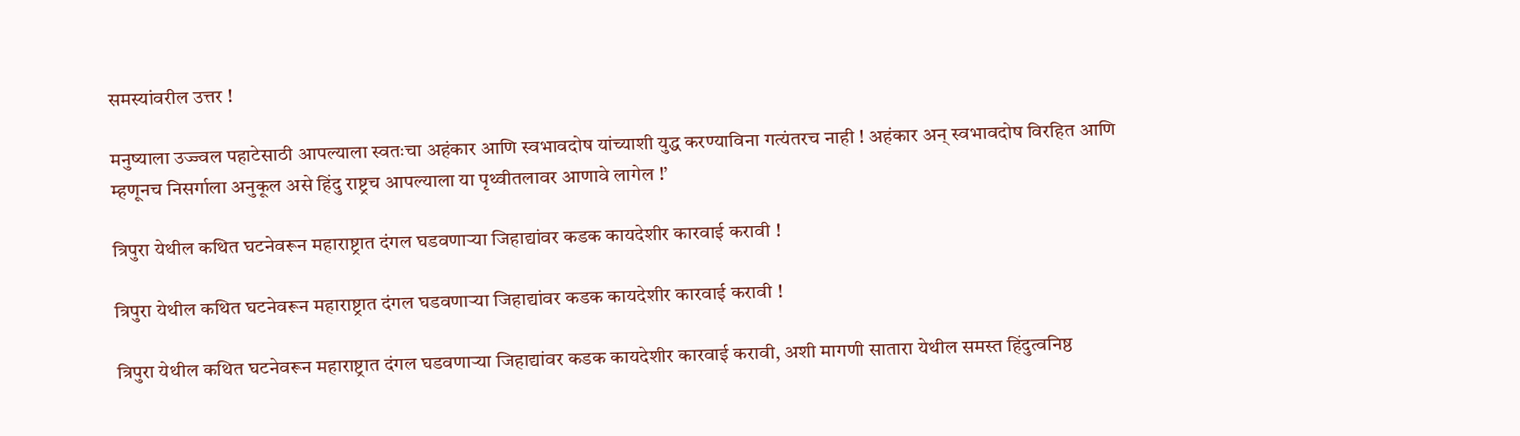समस्यांवरील उत्तर !

मनुष्याला उज्ज्वल पहाटेसाठी आपल्याला स्वतःचा अहंकार आणि स्वभावदोष यांच्याशी युद्ध करण्याविना गत्यंतरच नाही ! अहंकार अन् स्वभावदोष विरहित आणि म्हणूनच निसर्गाला अनुकूल असे हिंदु राष्ट्रच आपल्याला या पृथ्वीतलावर आणावे लागेल !’

त्रिपुरा येथील कथित घटनेवरून महाराष्ट्रात दंगल घडवणार्‍या जिहाद्यांवर कडक कायदेशीर कारवाई करावी !

त्रिपुरा येथील कथित घटनेवरून महाराष्ट्रात दंगल घडवणार्‍या जिहाद्यांवर कडक कायदेशीर कारवाई करावी !

त्रिपुरा येथील कथित घटनेवरून महाराष्ट्रात दंगल घडवणार्‍या जिहाद्यांवर कडक कायदेशीर कारवाई करावी, अशी मागणी सातारा येथील समस्त हिंदुत्वनिष्ठ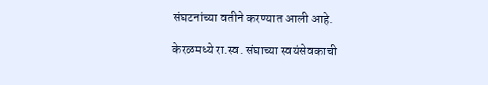संघटनांच्या वतीने करण्यात आली आहे.

केरळमध्ये रा.स्व. संघाच्या स्वयंसेवकाची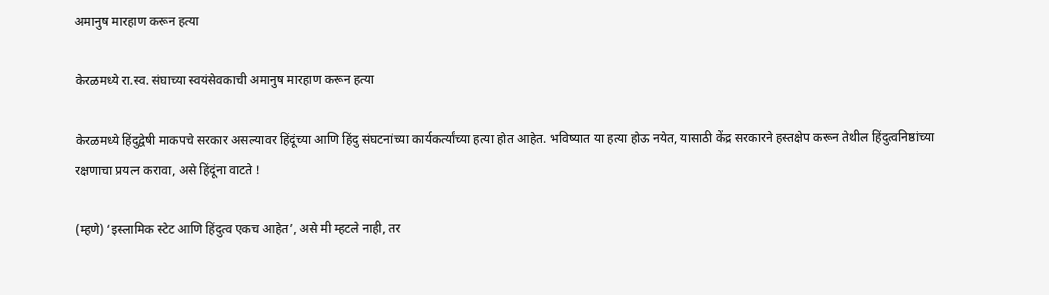अमानुष मारहाण करून हत्या

केरळमध्ये रा.स्व. संघाच्या स्वयंसेवकाची अमानुष मारहाण करून हत्या

केरळमध्ये हिंदुद्वेषी माकपचे सरकार असल्यावर हिंदूंच्या आणि हिंदु संघटनांच्या कार्यकर्त्यांच्या हत्या होत आहेत. भविष्यात या हत्या होऊ नयेत, यासाठी केंद्र सरकारने हस्तक्षेप करून तेथील हिंदुत्वनिष्ठांच्या रक्षणाचा प्रयत्न करावा, असे हिंदूंना वाटते !

(म्हणे) ‘इस्लामिक स्टेट आणि हिंदुत्व एकच आहेत’, असे मी म्हटले नाही, तर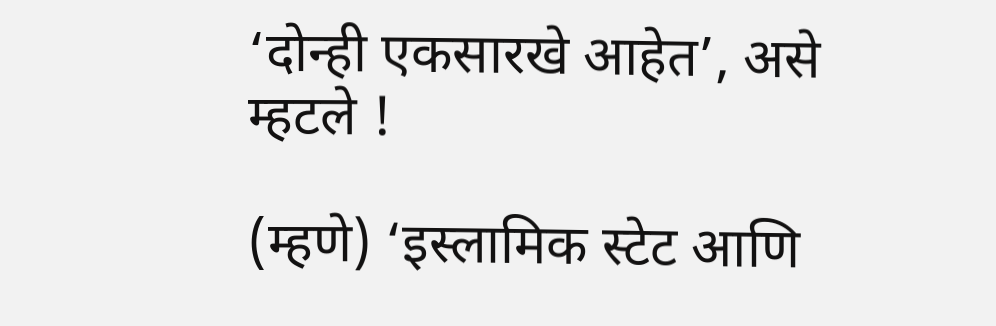‘दोन्ही एकसारखे आहेत’, असे म्हटले !

(म्हणे) ‘इस्लामिक स्टेट आणि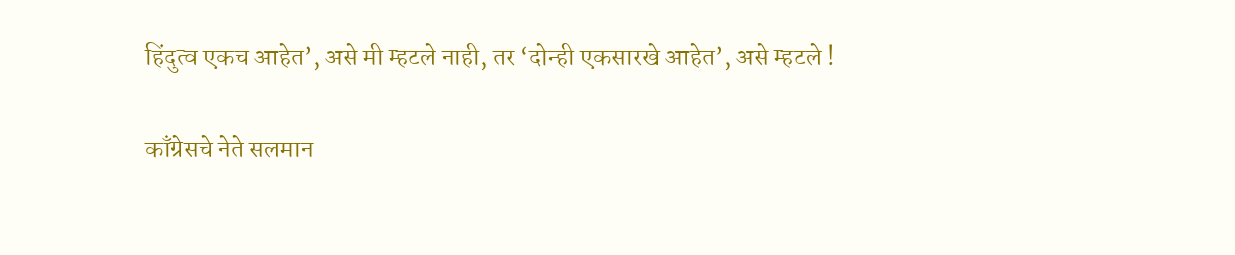हिंदुत्व एकच आहेत’, असे मी म्हटले नाही, तर ‘दोन्ही एकसारखे आहेत’, असे म्हटले !

काँग्रेसचे नेते सलमान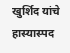खुर्शिद यांचे हास्यास्पद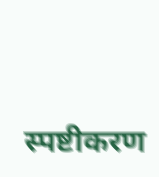स्पष्टीकरण